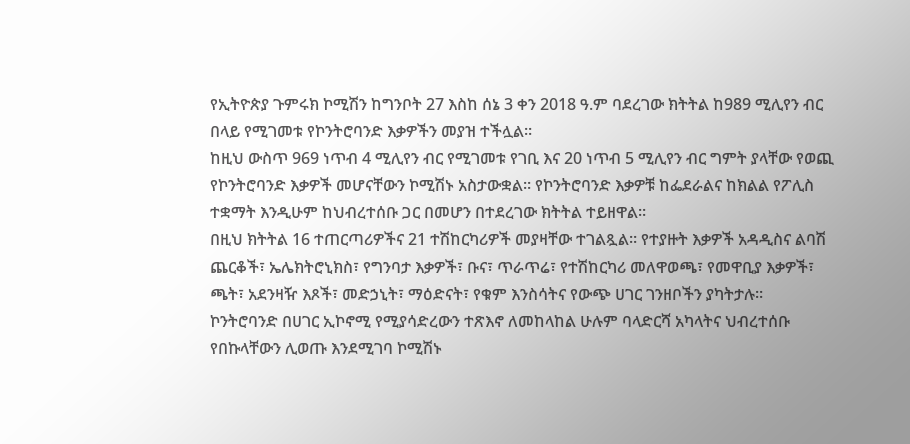የኢትዮጵያ ጉምሩክ ኮሚሽን ከግንቦት 27 እስከ ሰኔ 3 ቀን 2018 ዓ.ም ባደረገው ክትትል ከ989 ሚሊየን ብር በላይ የሚገመቱ የኮንትሮባንድ እቃዎችን መያዝ ተችሏል።
ከዚህ ውስጥ 969 ነጥብ 4 ሚሊየን ብር የሚገመቱ የገቢ እና 20 ነጥብ 5 ሚሊየን ብር ግምት ያላቸው የወጪ የኮንትሮባንድ እቃዎች መሆናቸውን ኮሚሽኑ አስታውቋል። የኮንትሮባንድ እቃዎቹ ከፌደራልና ከክልል የፖሊስ ተቋማት እንዲሁም ከህብረተሰቡ ጋር በመሆን በተደረገው ክትትል ተይዘዋል።
በዚህ ክትትል 16 ተጠርጣሪዎችና 21 ተሽከርካሪዎች መያዛቸው ተገልጿል። የተያዙት እቃዎች አዳዲስና ልባሽ ጨርቆች፣ ኤሌክትሮኒክስ፣ የግንባታ እቃዎች፣ ቡና፣ ጥራጥሬ፣ የተሽከርካሪ መለዋወጫ፣ የመዋቢያ እቃዎች፣ ጫት፣ አደንዛዥ እጾች፣ መድኃኒት፣ ማዕድናት፣ የቁም እንስሳትና የውጭ ሀገር ገንዘቦችን ያካትታሉ።
ኮንትሮባንድ በሀገር ኢኮኖሚ የሚያሳድረውን ተጽእኖ ለመከላከል ሁሉም ባላድርሻ አካላትና ህብረተሰቡ የበኩላቸውን ሊወጡ እንደሚገባ ኮሚሽኑ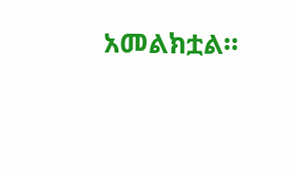አመልክቷል።